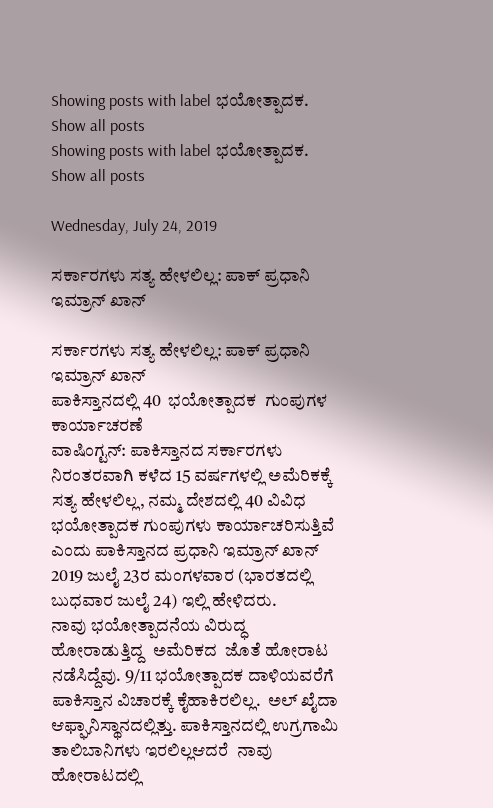Showing posts with label ಭಯೋತ್ಪಾದಕ. Show all posts
Showing posts with label ಭಯೋತ್ಪಾದಕ. Show all posts

Wednesday, July 24, 2019

ಸರ್ಕಾರಗಳು ಸತ್ಯ ಹೇಳಲಿಲ್ಲ: ಪಾಕ್ ಪ್ರಧಾನಿ ಇಮ್ರಾನ್ ಖಾನ್

ಸರ್ಕಾರಗಳು ಸತ್ಯ ಹೇಳಲಿಲ್ಲ: ಪಾಕ್ ಪ್ರಧಾನಿ ಇಮ್ರಾನ್ ಖಾನ್
ಪಾಕಿಸ್ತಾನದಲ್ಲಿ 40  ಭಯೋತ್ಪಾದಕ  ಗುಂಪುಗಳ ಕಾರ್ಯಾಚರಣೆ
ವಾಷಿಂಗ್ಟನ್: ಪಾಕಿಸ್ತಾನದ ಸರ್ಕಾರಗಳು ನಿರಂತರವಾಗಿ ಕಳೆದ 15 ವರ್ಷಗಳಲ್ಲಿ ಅಮೆರಿಕಕ್ಕೆ ಸತ್ಯ ಹೇಳಲಿಲ್ಲ, ನಮ್ಮ ದೇಶದಲ್ಲಿ 40 ವಿವಿಧ ಭಯೋತ್ಪಾದಕ ಗುಂಪುಗಳು ಕಾರ್ಯಾಚರಿಸುತ್ತಿವೆ ಎಂದು ಪಾಕಿಸ್ತಾನದ ಪ್ರಧಾನಿ ಇಮ್ರಾನ್ ಖಾನ್ 2019 ಜುಲೈ 23ರ ಮಂಗಳವಾರ (ಭಾರತದಲ್ಲಿ ಬುಧವಾರ ಜುಲೈ 24) ಇಲ್ಲಿ ಹೇಳಿದರು.
ನಾವು ಭಯೋತ್ಪಾದನೆಯ ವಿರುದ್ಧ ಹೋರಾಡುತ್ತಿದ್ದ  ಅಮೆರಿಕದ  ಜೊತೆ ಹೋರಾಟ ನಡೆಸಿದ್ದೆವು. 9/11 ಭಯೋತ್ಪಾದಕ ದಾಳಿಯವರೆಗೆ ಪಾಕಿಸ್ತಾನ ವಿಚಾರಕ್ಕೆ ಕೈಹಾಕಿರಲಿಲ್ಲ.  ಅಲ್ ಖೈದಾ ಆಫ್ಘಾನಿಸ್ಥಾನದಲ್ಲಿತ್ತು. ಪಾಕಿಸ್ತಾನದಲ್ಲಿ ಉಗ್ರಗಾಮಿ ತಾಲಿಬಾನಿಗಳು ಇರಲಿಲ್ಲಆದರೆ  ನಾವು ಹೋರಾಟದಲ್ಲಿ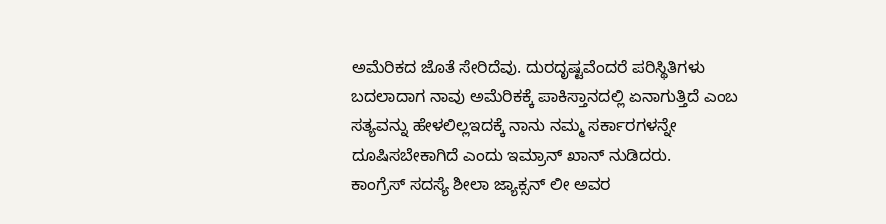ಅಮೆರಿಕದ ಜೊತೆ ಸೇರಿದೆವು. ದುರದೃಷ್ಟವೆಂದರೆ ಪರಿಸ್ಥಿತಿಗಳು ಬದಲಾದಾಗ ನಾವು ಅಮೆರಿಕಕ್ಕೆ ಪಾಕಿಸ್ತಾನದಲ್ಲಿ ಏನಾಗುತ್ತಿದೆ ಎಂಬ ಸತ್ಯವನ್ನು ಹೇಳಲಿಲ್ಲಇದಕ್ಕೆ ನಾನು ನಮ್ಮ ಸರ್ಕಾರಗಳನ್ನೇ  ದೂಷಿಸಬೇಕಾಗಿದೆ ಎಂದು ಇಮ್ರಾನ್ ಖಾನ್ ನುಡಿದರು.
ಕಾಂಗ್ರೆಸ್ ಸದಸ್ಯೆ ಶೀಲಾ ಜ್ಯಾಕ್ಸನ್ ಲೀ ಅವರ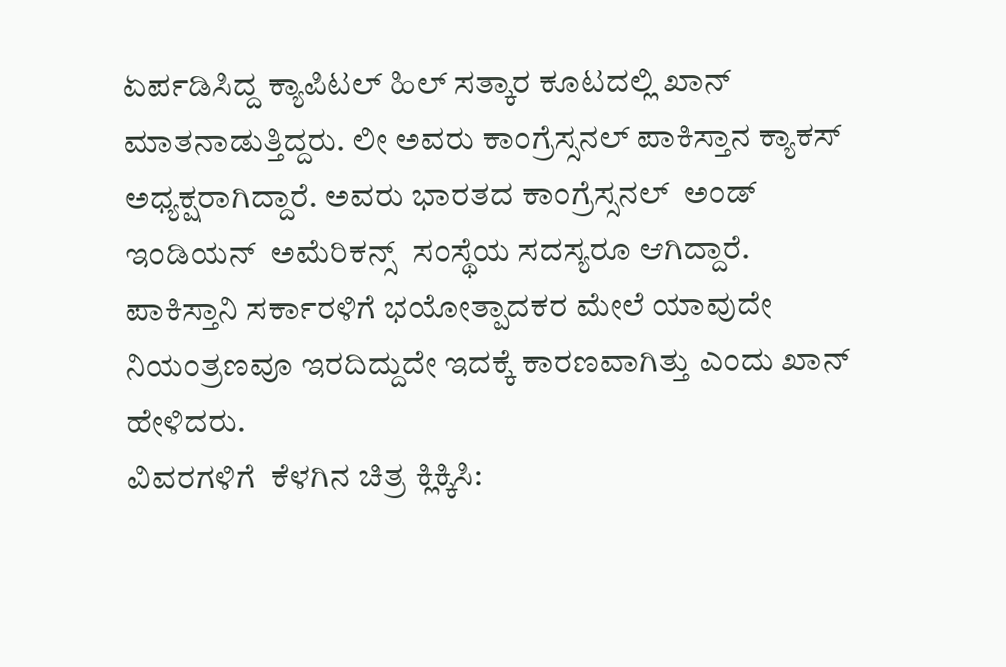ಏರ್ಪಡಿಸಿದ್ದ ಕ್ಯಾಪಿಟಲ್ ಹಿಲ್ ಸತ್ಕಾರ ಕೂಟದಲ್ಲಿ ಖಾನ್ ಮಾತನಾಡುತ್ತಿದ್ದರು. ಲೀ ಅವರು ಕಾಂಗ್ರೆಸ್ಸನಲ್ ಪಾಕಿಸ್ತಾನ ಕ್ಯಾಕಸ್ ಅಧ್ಯಕ್ಷರಾಗಿದ್ದಾರೆ. ಅವರು ಭಾರತದ ಕಾಂಗ್ರೆಸ್ಸನಲ್  ಅಂಡ್  ಇಂಡಿಯನ್  ಅಮೆರಿಕನ್ಸ್  ಸಂಸ್ಥೆಯ ಸದಸ್ಯರೂ ಆಗಿದ್ದಾರೆ.
ಪಾಕಿಸ್ತಾನಿ ಸರ್ಕಾರಳಿಗೆ ಭಯೋತ್ಪಾದಕರ ಮೇಲೆ ಯಾವುದೇ ನಿಯಂತ್ರಣವೂ ಇರದಿದ್ದುದೇ ಇದಕ್ಕೆ ಕಾರಣವಾಗಿತ್ತು ಎಂದು ಖಾನ್ ಹೇಳಿದರು.
ವಿವರಗಳಿಗೆ  ಕೆಳಗಿನ ಚಿತ್ರ ಕ್ಲಿಕ್ಕಿಸಿ: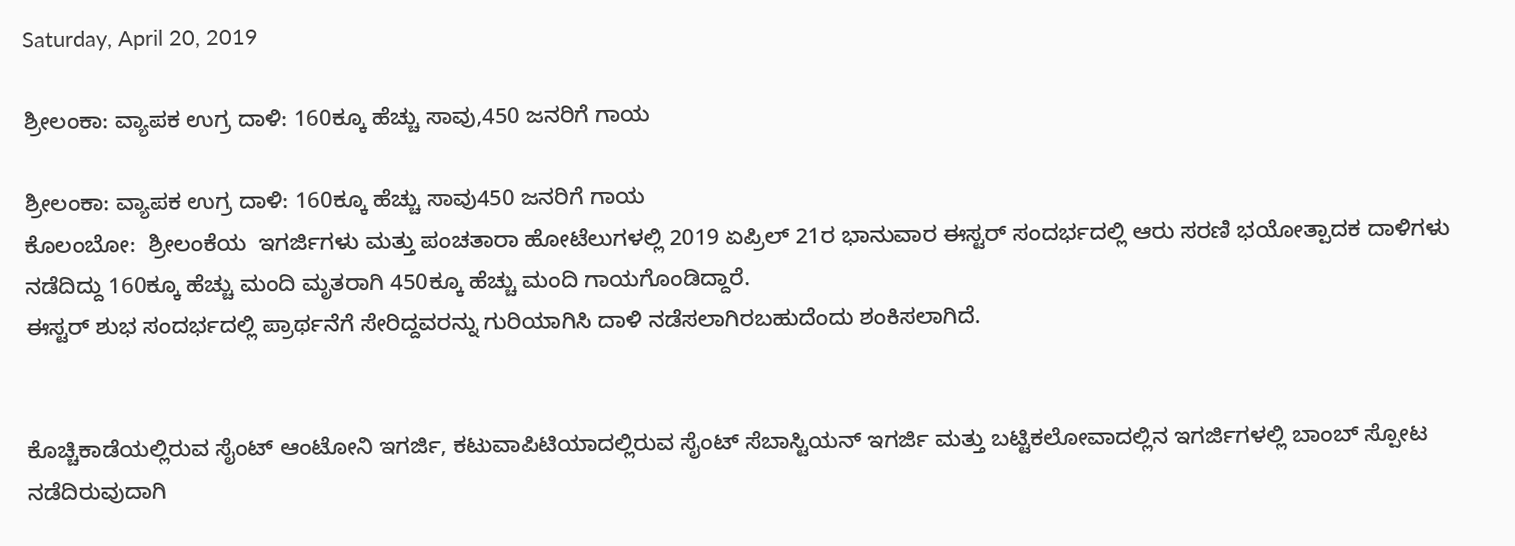Saturday, April 20, 2019

ಶ್ರೀಲಂಕಾ: ವ್ಯಾಪಕ ಉಗ್ರ ದಾಳಿ: 160ಕ್ಕೂ ಹೆಚ್ಚು ಸಾವು,450 ಜನರಿಗೆ ಗಾಯ

ಶ್ರೀಲಂಕಾ: ವ್ಯಾಪಕ ಉಗ್ರ ದಾಳಿ: 160ಕ್ಕೂ ಹೆಚ್ಚು ಸಾವು450 ಜನರಿಗೆ ಗಾಯ
ಕೊಲಂಬೋ:  ಶ್ರೀಲಂಕೆಯ  ಇಗರ್ಜಿಗಳು ಮತ್ತು ಪಂಚತಾರಾ ಹೋಟೆಲುಗಳಲ್ಲಿ 2019 ಏಪ್ರಿಲ್ 21ರ ಭಾನುವಾರ ಈಸ್ಟರ್ ಸಂದರ್ಭದಲ್ಲಿ ಆರು ಸರಣಿ ಭಯೋತ್ಪಾದಕ ದಾಳಿಗಳು ನಡೆದಿದ್ದು 160ಕ್ಕೂ ಹೆಚ್ಚು ಮಂದಿ ಮೃತರಾಗಿ 450ಕ್ಕೂ ಹೆಚ್ಚು ಮಂದಿ ಗಾಯಗೊಂಡಿದ್ದಾರೆ.
ಈಸ್ಟರ್ ಶುಭ ಸಂದರ್ಭದಲ್ಲಿ ಪ್ರಾರ್ಥನೆಗೆ ಸೇರಿದ್ದವರನ್ನು ಗುರಿಯಾಗಿಸಿ ದಾಳಿ ನಡೆಸಲಾಗಿರಬಹುದೆಂದು ಶಂಕಿಸಲಾಗಿದೆ.


ಕೊಚ್ಚಿಕಾಡೆಯಲ್ಲಿರುವ ಸೈಂಟ್ ಆಂಟೋನಿ ಇಗರ್ಜಿ, ಕಟುವಾಪಿಟಿಯಾದಲ್ಲಿರುವ ಸೈಂಟ್ ಸೆಬಾಸ್ಟಿಯನ್ ಇಗರ್ಜಿ ಮತ್ತು ಬಟ್ಟಿಕಲೋವಾದಲ್ಲಿನ ಇಗರ್ಜಿಗಳಲ್ಲಿ ಬಾಂಬ್ ಸ್ಪೋಟ ನಡೆದಿರುವುದಾಗಿ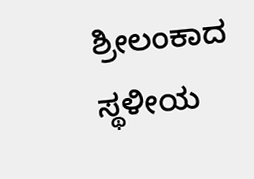ಶ್ರೀಲಂಕಾದ ಸ್ಥಳೀಯ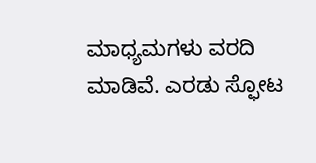ಮಾಧ್ಯಮಗಳು ವರದಿ ಮಾಡಿವೆ. ಎರಡು ಸ್ಫೋಟ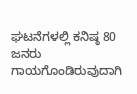ಘಟನೆಗಳಲ್ಲಿ ಕನಿಷ್ಠ 80  ಜನರು ಗಾಯಗೊಂಡಿರುವುದಾಗಿ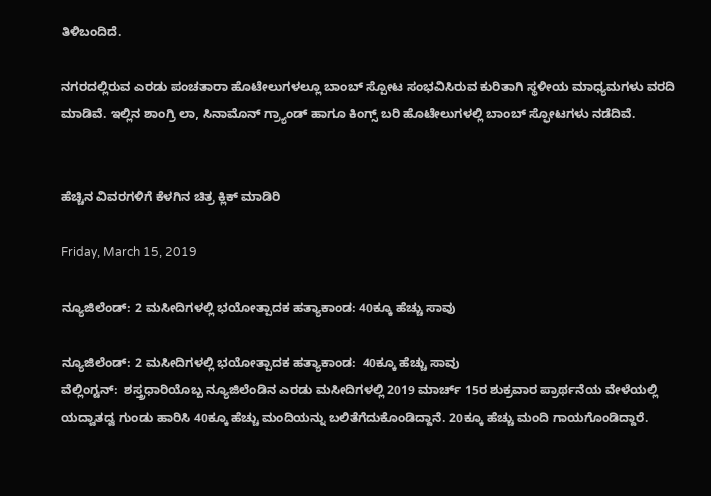ತಿಳಿಬಂದಿದೆ.

ನಗರದಲ್ಲಿರುವ ಎರಡು ಪಂಚತಾರಾ ಹೊಟೇಲುಗಳಲ್ಲೂ ಬಾಂಬ್ ಸ್ಪೋಟ ಸಂಭವಿಸಿರುವ ಕುರಿತಾಗಿ ಸ್ಥಳೀಯ ಮಾಧ್ಯಮಗಳು ವರದಿ ಮಾಡಿವೆ. ಇಲ್ಲಿನ ಶಾಂಗ್ರಿ ಲಾ, ಸಿನಾಮೊನ್ ಗ್ರ್ಯಾಂಡ್ ಹಾಗೂ ಕಿಂಗ್ಸ್ ಬರಿ ಹೊಟೇಲುಗಳಲ್ಲಿ ಬಾಂಬ್ ಸ್ಫೋಟಗಳು ನಡೆದಿವೆ.


ಹೆಚ್ಚಿನ ವಿವರಗಳಿಗೆ ಕೆಳಗಿನ ಚಿತ್ರ ಕ್ಲಿಕ್ ಮಾಡಿರಿ

Friday, March 15, 2019

ನ್ಯೂಜಿಲೆಂಡ್: 2 ಮಸೀದಿಗಳಲ್ಲಿ ಭಯೋತ್ಪಾದಕ ಹತ್ಯಾಕಾಂಡ: 40ಕ್ಕೂ ಹೆಚ್ಚು ಸಾವು

ನ್ಯೂಜಿಲೆಂಡ್: 2 ಮಸೀದಿಗಳಲ್ಲಿ ಭಯೋತ್ಪಾದಕ ಹತ್ಯಾಕಾಂಡ:  40ಕ್ಕೂ ಹೆಚ್ಚು ಸಾವು
ವೆಲ್ಲಿಂಗ್ಟನ್:  ಶಸ್ತ್ರಧಾರಿಯೊಬ್ಬ ನ್ಯೂಜಿಲೆಂಡಿನ ಎರಡು ಮಸೀದಿಗಳಲ್ಲಿ 2019 ಮಾರ್ಚ್ 15ರ ಶುಕ್ರವಾರ ಪ್ರಾರ್ಥನೆಯ ವೇಳೆಯಲ್ಲಿ ಯದ್ವಾತದ್ವ ಗುಂಡು ಹಾರಿಸಿ 40ಕ್ಕೂ ಹೆಚ್ಚು ಮಂದಿಯನ್ನು ಬಲಿತೆಗೆದುಕೊಂಡಿದ್ದಾನೆ. 20ಕ್ಕೂ ಹೆಚ್ಚು ಮಂದಿ ಗಾಯಗೊಂಡಿದ್ದಾರೆ.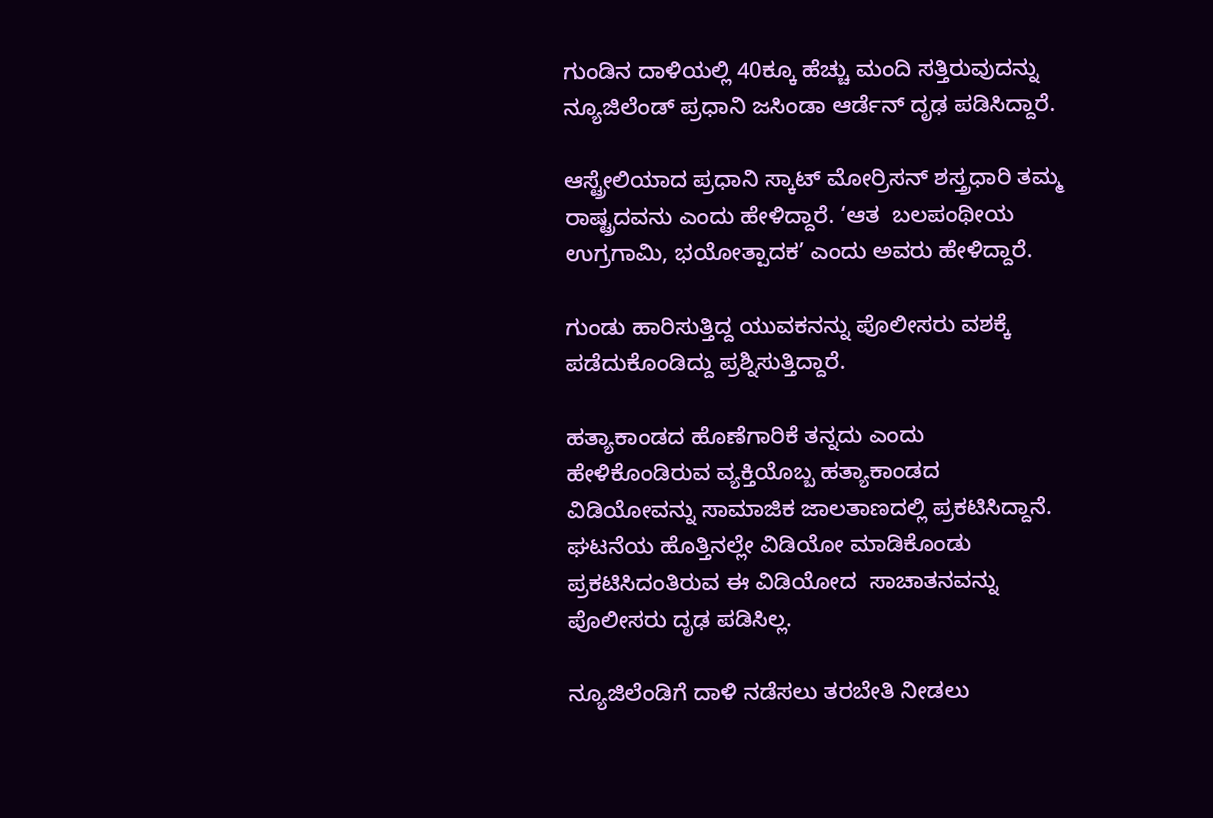ಗುಂಡಿನ ದಾಳಿಯಲ್ಲಿ 40ಕ್ಕೂ ಹೆಚ್ಚು ಮಂದಿ ಸತ್ತಿರುವುದನ್ನು ನ್ಯೂಜಿಲೆಂಡ್ ಪ್ರಧಾನಿ ಜಸಿಂಡಾ ಆರ್ಡೆನ್ ದೃಢ ಪಡಿಸಿದ್ದಾರೆ.

ಆಸ್ಟ್ರೇಲಿಯಾದ ಪ್ರಧಾನಿ ಸ್ಕಾಟ್ ಮೋರ್ರಿಸನ್ ಶಸ್ತ್ರಧಾರಿ ತಮ್ಮ ರಾಷ್ಟ್ರದವನು ಎಂದು ಹೇಳಿದ್ದಾರೆ. ‘ಆತ  ಬಲಪಂಥೀಯ ಉಗ್ರಗಾಮಿ, ಭಯೋತ್ಪಾದಕ’ ಎಂದು ಅವರು ಹೇಳಿದ್ದಾರೆ.

ಗುಂಡು ಹಾರಿಸುತ್ತಿದ್ದ ಯುವಕನನ್ನು ಪೊಲೀಸರು ವಶಕ್ಕೆ ಪಡೆದುಕೊಂಡಿದ್ದು ಪ್ರಶ್ನಿಸುತ್ತಿದ್ದಾರೆ.

ಹತ್ಯಾಕಾಂಡದ ಹೊಣೆಗಾರಿಕೆ ತನ್ನದು ಎಂದು ಹೇಳಿಕೊಂಡಿರುವ ವ್ಯಕ್ತಿಯೊಬ್ಬ ಹತ್ಯಾಕಾಂಡದ ವಿಡಿಯೋವನ್ನು ಸಾಮಾಜಿಕ ಜಾಲತಾಣದಲ್ಲಿ ಪ್ರಕಟಿಸಿದ್ದಾನೆ. ಘಟನೆಯ ಹೊತ್ತಿನಲ್ಲೇ ವಿಡಿಯೋ ಮಾಡಿಕೊಂಡು ಪ್ರಕಟಿಸಿದಂತಿರುವ ಈ ವಿಡಿಯೋದ  ಸಾಚಾತನವನ್ನು ಪೊಲೀಸರು ದೃಢ ಪಡಿಸಿಲ್ಲ.

ನ್ಯೂಜಿಲೆಂಡಿಗೆ ದಾಳಿ ನಡೆಸಲು ತರಬೇತಿ ನೀಡಲು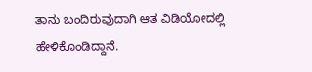ತಾನು ಬಂದಿರುವುದಾಗಿ ಆತ ವಿಡಿಯೋದಲ್ಲಿ ಹೇಳಿಕೊಂಡಿದ್ದಾನೆ.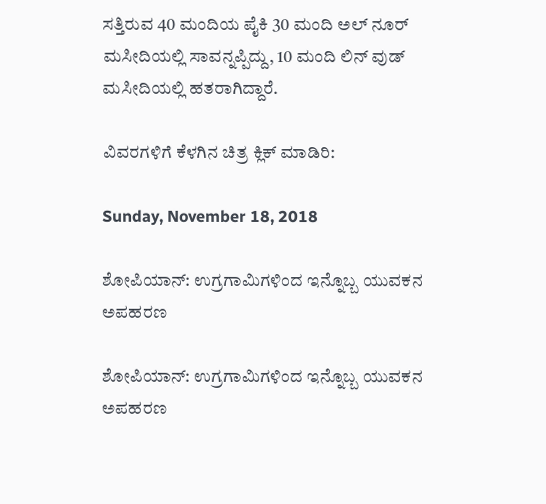ಸತ್ತಿರುವ 40 ಮಂದಿಯ ಪೈಕಿ 30 ಮಂದಿ ಅಲ್ ನೂರ್ ಮಸೀದಿಯಲ್ಲಿ ಸಾವನ್ನಪ್ಪಿದ್ದು, 10 ಮಂದಿ ಲಿನ್ ವುಡ್ ಮಸೀದಿಯಲ್ಲಿ ಹತರಾಗಿದ್ದಾರೆ.

ವಿವರಗಳಿಗೆ ಕೆಳಗಿನ ಚಿತ್ರ ಕ್ಲಿಕ್ ಮಾಡಿರಿ:

Sunday, November 18, 2018

ಶೋಪಿಯಾನ್: ಉಗ್ರಗಾಮಿಗಳಿಂದ ಇನ್ನೊಬ್ಬ ಯುವಕನ ಅಪಹರಣ

ಶೋಪಿಯಾನ್: ಉಗ್ರಗಾಮಿಗಳಿಂದ ಇನ್ನೊಬ್ಬ ಯುವಕನ ಅಪಹರಣ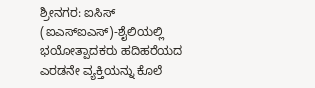ಶ್ರೀನಗರ: ಐಸಿಸ್ (ಐಎಸ್ಐಎಸ್)-ಶೈಲಿಯಲ್ಲಿ  ಭಯೋತ್ಪಾದಕರು ಹದಿಹರೆಯದ  ಎರಡನೇ ವ್ಯಕ್ತಿಯನ್ನು ಕೊಲೆ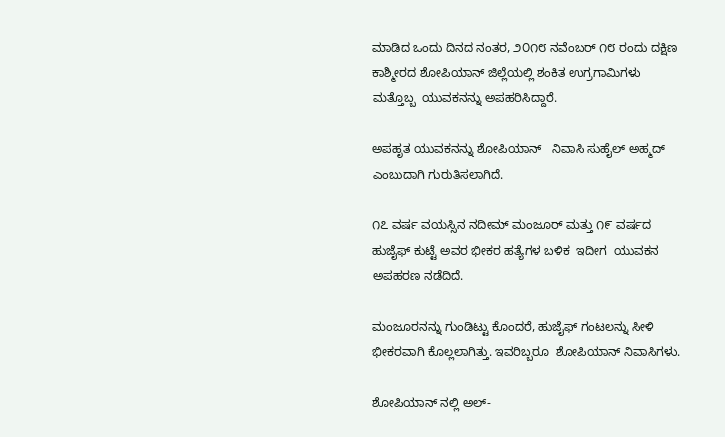ಮಾಡಿದ ಒಂದು ದಿನದ ನಂತರ, ೨೦೧೮ ನವೆಂಬರ್ ೧೮ ರಂದು ದಕ್ಷಿಣ ಕಾಶ್ಮೀರದ ಶೋಪಿಯಾನ್ ಜಿಲ್ಲೆಯಲ್ಲಿ ಶಂಕಿತ ಉಗ್ರಗಾಮಿಗಳು ಮತ್ತೊಬ್ಬ  ಯುವಕನನ್ನು ಅಪಹರಿಸಿದ್ದಾರೆ.

ಅಪಹೃತ ಯುವಕನನ್ನು ಶೋಪಿಯಾನ್   ನಿವಾಸಿ ಸುಹೈಲ್ ಅಹ್ಮದ್ ಎಂಬುದಾಗಿ ಗುರುತಿಸಲಾಗಿದೆ.

೧೭ ವರ್ಷ ವಯಸ್ಸಿನ ನದೀಮ್ ಮಂಜೂರ್ ಮತ್ತು ೧೯ ವರ್ಷದ ಹುಜೈಫ್ ಕುಟ್ಟೆ ಅವರ ಭೀಕರ ಹತ್ಯೆಗಳ ಬಳಿಕ  ಇದೀಗ  ಯುವಕನ ಅಪಹರಣ ನಡೆದಿದೆ.

ಮಂಜೂರನನ್ನು ಗುಂಡಿಟ್ಟು ಕೊಂದರೆ, ಹುಜೈಫ್ ಗಂಟಲನ್ನು ಸೀಳಿ ಭೀಕರವಾಗಿ ಕೊಲ್ಲಲಾಗಿತ್ತು. ಇವರಿಬ್ಬರೂ  ಶೋಪಿಯಾನ್ ನಿವಾಸಿಗಳು.

ಶೋಪಿಯಾನ್ ನಲ್ಲಿ ಅಲ್-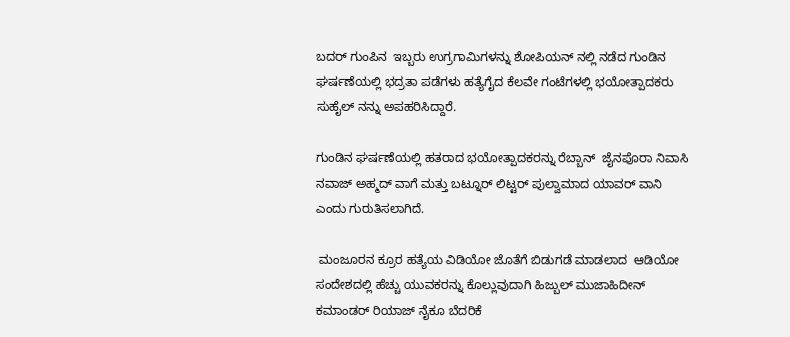ಬದರ್ ಗುಂಪಿನ  ಇಬ್ಬರು ಉಗ್ರಗಾಮಿಗಳನ್ನು ಶೋಪಿಯನ್ ನಲ್ಲಿ ನಡೆದ ಗುಂಡಿನ ಘರ್ಷಣೆಯಲ್ಲಿ ಭದ್ರತಾ ಪಡೆಗಳು ಹತ್ಯೆಗೈದ ಕೆಲವೇ ಗಂಟೆಗಳಲ್ಲಿ ಭಯೋತ್ಪಾದಕರು ಸುಹೈಲ್ ನನ್ನು ಅಪಹರಿಸಿದ್ದಾರೆ.

ಗುಂಡಿನ ಘರ್ಷಣೆಯಲ್ಲಿ ಹತರಾದ ಭಯೋತ್ಪಾದಕರನ್ನು ರೆಬ್ಬಾನ್  ಜೈನಪೊರಾ ನಿವಾಸಿ ನವಾಜ್ ಅಹ್ಮದ್ ವಾಗೆ ಮತ್ತು ಬಟ್ನೂರ್ ಲಿಟ್ಟರ್ ಪುಲ್ವಾಮಾದ ಯಾವರ್ ವಾನಿ ಎಂದು ಗುರುತಿಸಲಾಗಿದೆ.

 ಮಂಜೂರನ ಕ್ರೂರ ಹತ್ಯೆಯ ವಿಡಿಯೋ ಜೊತೆಗೆ ಬಿಡುಗಡೆ ಮಾಡಲಾದ  ಆಡಿಯೋ ಸಂದೇಶದಲ್ಲಿ ಹೆಚ್ಚು ಯುವಕರನ್ನು ಕೊಲ್ಲುವುದಾಗಿ ಹಿಜ್ಬುಲ್ ಮುಜಾಹಿದೀನ್ ಕಮಾಂಡರ್ ರಿಯಾಜ್ ನೈಕೂ ಬೆದರಿಕೆ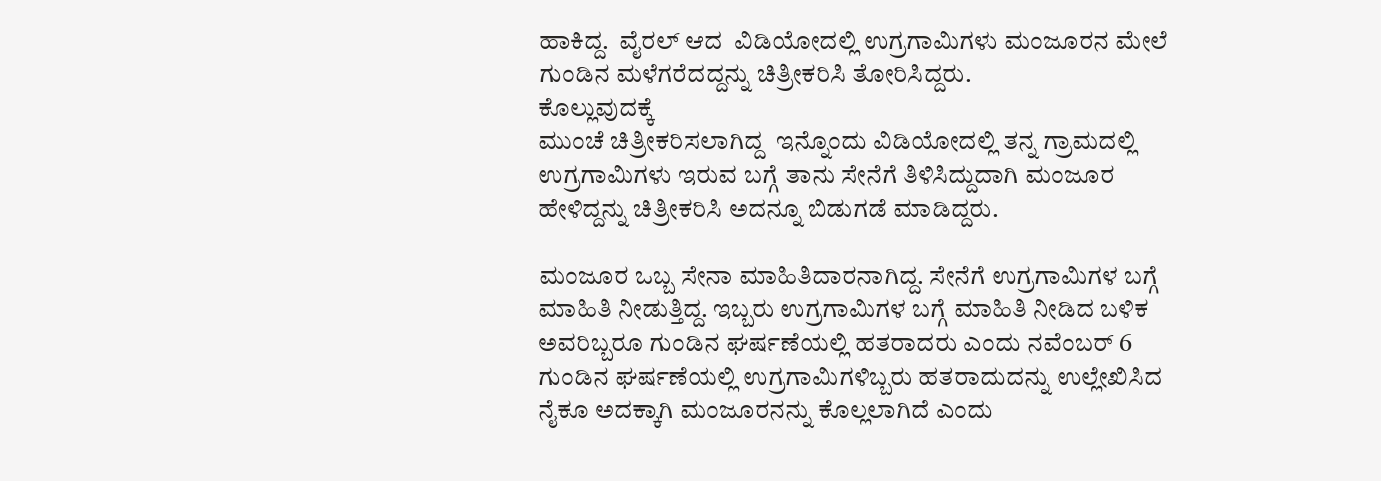ಹಾಕಿದ್ದ.  ವೈರಲ್ ಆದ  ವಿಡಿಯೋದಲ್ಲಿ ಉಗ್ರಗಾಮಿಗಳು ಮಂಜೂರನ ಮೇಲೆ ಗುಂಡಿನ ಮಳೆಗರೆದದ್ದನ್ನು ಚಿತ್ರೀಕರಿಸಿ ತೋರಿಸಿದ್ದರು.
ಕೊಲ್ಲುವುದಕ್ಕೆ
ಮುಂಚೆ ಚಿತ್ರೀಕರಿಸಲಾಗಿದ್ದ  ಇನ್ನೊಂದು ವಿಡಿಯೋದಲ್ಲಿ ತನ್ನ ಗ್ರಾಮದಲ್ಲಿ ಉಗ್ರಗಾಮಿಗಳು ಇರುವ ಬಗ್ಗೆ ತಾನು ಸೇನೆಗೆ ತಿಳಿಸಿದ್ದುದಾಗಿ ಮಂಜೂರ ಹೇಳಿದ್ದನ್ನು ಚಿತ್ರೀಕರಿಸಿ ಅದನ್ನೂ ಬಿಡುಗಡೆ ಮಾಡಿದ್ದರು.

ಮಂಜೂರ ಒಬ್ಬ ಸೇನಾ ಮಾಹಿತಿದಾರನಾಗಿದ್ದ. ಸೇನೆಗೆ ಉಗ್ರಗಾಮಿಗಳ ಬಗ್ಗೆ ಮಾಹಿತಿ ನೀಡುತ್ತಿದ್ದ. ಇಬ್ಬರು ಉಗ್ರಗಾಮಿಗಳ ಬಗ್ಗೆ ಮಾಹಿತಿ ನೀಡಿದ ಬಳಿಕ  ಅವರಿಬ್ಬರೂ ಗುಂಡಿನ ಘರ್ಷಣೆಯಲ್ಲಿ ಹತರಾದರು ಎಂದು ನವೆಂಬರ್ 6 ಗುಂಡಿನ ಘರ್ಷಣೆಯಲ್ಲಿ ಉಗ್ರಗಾಮಿಗಳಿಬ್ಬರು ಹತರಾದುದನ್ನು ಉಲ್ಲೇಖಿಸಿದ ನೈಕೂ ಅದಕ್ಕಾಗಿ ಮಂಜೂರನನ್ನು ಕೊಲ್ಲಲಾಗಿದೆ ಎಂದು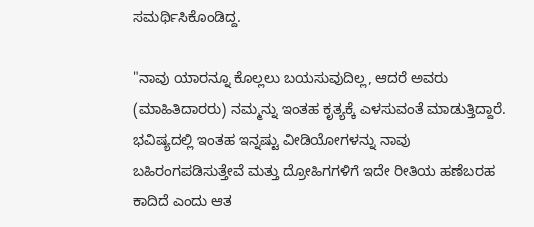ಸಮರ್ಥಿಸಿಕೊಂಡಿದ್ದ.

"ನಾವು ಯಾರನ್ನೂ ಕೊಲ್ಲಲು ಬಯಸುವುದಿಲ್ಲ, ಆದರೆ ಅವರು (ಮಾಹಿತಿದಾರರು) ನಮ್ಮನ್ನು ಇಂತಹ ಕೃತ್ಯಕ್ಕೆ ಎಳಸುವಂತೆ ಮಾಡುತ್ತಿದ್ದಾರೆ.  ಭವಿಷ್ಯದಲ್ಲಿ ಇಂತಹ ಇನ್ನಷ್ಟು ವೀಡಿಯೋಗಳನ್ನು ನಾವು ಬಹಿರಂಗಪಡಿಸುತ್ತೇವೆ ಮತ್ತು ದ್ರೋಹಿಗಗಳಿಗೆ ಇದೇ ರೀತಿಯ ಹಣೆಬರಹ ಕಾದಿದೆ ಎಂದು ಆತ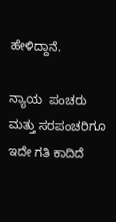ಹೇಳಿದ್ದಾನೆ.

ನ್ಯಾಯ  ಪಂಚರು ಮತ್ತು ಸರಪಂಚರಿಗೂ ಇದೇ ಗತಿ ಕಾದಿದೆ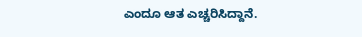ಎಂದೂ ಆತ ಎಚ್ಚರಿಸಿದ್ದಾನೆ.